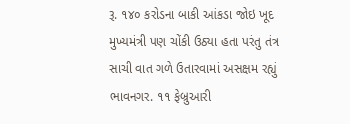રૂ. ૧૪૦ કરોડના બાકી આંકડા જોઇ ખૂદ મુખ્યમંત્રી પણ ચોંકી ઉઠ્યા હતા પરંતુ તંત્ર સાચી વાત ગળે ઉતારવામાં અસક્ષમ રહ્યું
ભાવનગર. ૧૧ ફેબ્રુઆરી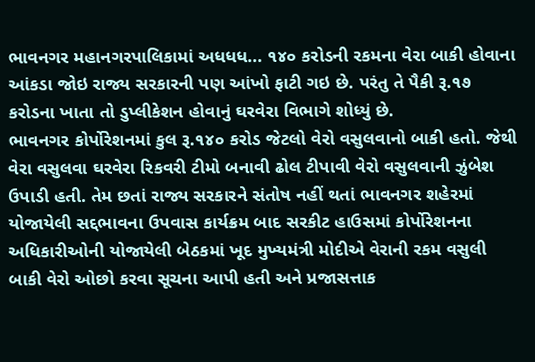ભાવનગર મહાનગરપાલિકામાં અધધધ... ૧૪૦ કરોડની રકમના વેરા બાકી હોવાના આંકડા જોઇ રાજ્ય સરકારની પણ આંખો ફાટી ગઇ છે. પરંતુ તે પૈકી રૂ.૧૭ કરોડના ખાતા તો ડુપ્લીકેશન હોવાનું ઘરવેરા વિભાગે શોધ્યું છે.
ભાવનગર કોર્પોરેશનમાં કુલ રૂ.૧૪૦ કરોડ જેટલો વેરો વસુલવાનો બાકી હતો. જેથી વેરા વસુલવા ઘરવેરા રિકવરી ટીમો બનાવી ઢોલ ટીપાવી વેરો વસુલવાની ઝુંબેશ ઉપાડી હતી. તેમ છતાં રાજ્ય સરકારને સંતોષ નહીં થતાં ભાવનગર શહેરમાં યોજાયેલી સદ્દભાવના ઉપવાસ કાર્યક્રમ બાદ સરકીટ હાઉસમાં કોર્પોરેશનના અધિકારીઓની યોજાયેલી બેઠકમાં ખૂદ મુખ્યમંત્રી મોદીએ વેરાની રકમ વસુલી બાકી વેરો ઓછો કરવા સૂચના આપી હતી અને પ્રજાસત્તાક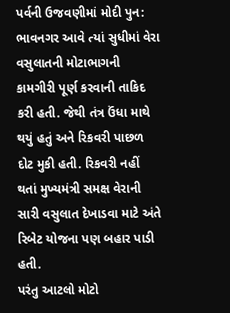પર્વની ઉજવણીમાં મોદી પુન: ભાવનગર આવે ત્યાં સુધીમાં વેરા વસુલાતની મોટાભાગની કામગીરી પૂર્ણ કરવાની તાકિદ કરી હતી. જેથી તંત્ર ઉંધા માથે થયું હતું અને રિકવરી પાછળ દોટ મુકી હતી. રિકવરી નહીં થતાં મુખ્યમંત્રી સમક્ષ વેરાની સારી વસુલાત દેખાડવા માટે અંતે રિબેટ યોજના પણ બહાર પાડી હતી.
પરંતુ આટલો મોટો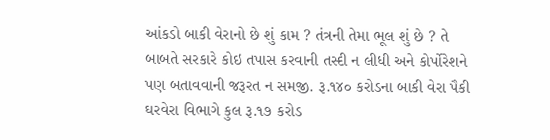આંકડો બાકી વેરાનો છે શું કામ ? તંત્રની તેમા ભૂલ શું છે ? તે બાબતે સરકારે કોઇ તપાસ કરવાની તસ્દી ન લીધી અને કોર્પોરેશને પણ બતાવવાની જરૂરત ન સમજી. રૂ.૧૪૦ કરોડના બાકી વેરા પૈકી ઘરવેરા વિભાગે કુલ રૂ.૧૭ કરોડ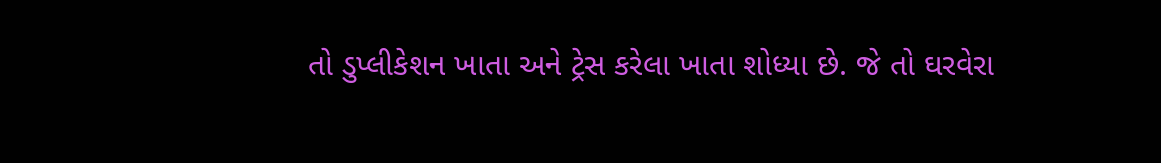તો ડુપ્લીકેશન ખાતા અને ટ્રેસ કરેલા ખાતા શોધ્યા છે. જે તો ઘરવેરા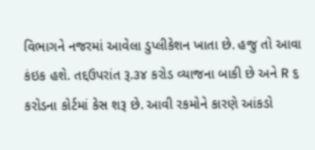વિભાગને નજરમાં આવેલા ડુપ્લીકેશન ખાતા છે. હજુ તો આવા કંઇક હશે. તદ્દઉપરાંત રૂ.૩૪ કરોડ વ્યાજના બાકી છે અને R ૬ કરોડના કોર્ટમાં કેસ શરૂ છે. આવી રકમોને કારણે આંકડો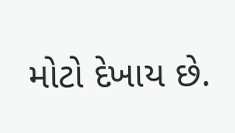મોટો દેખાય છે.